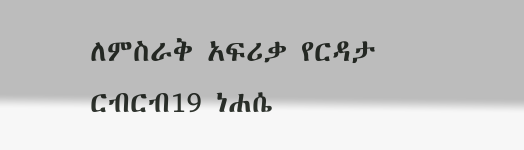ለምስራቅ አፍሪቃ የርዳታ ርብርብ19 ነሐሴ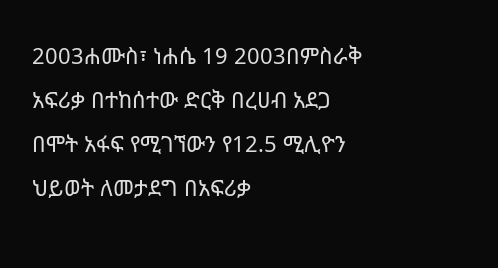2003ሐሙስ፣ ነሐሴ 19 2003በምስራቅ አፍሪቃ በተከሰተው ድርቅ በረሀብ አደጋ በሞት አፋፍ የሚገኘውን የ12.5 ሚሊዮን ህይወት ለመታደግ በአፍሪቃ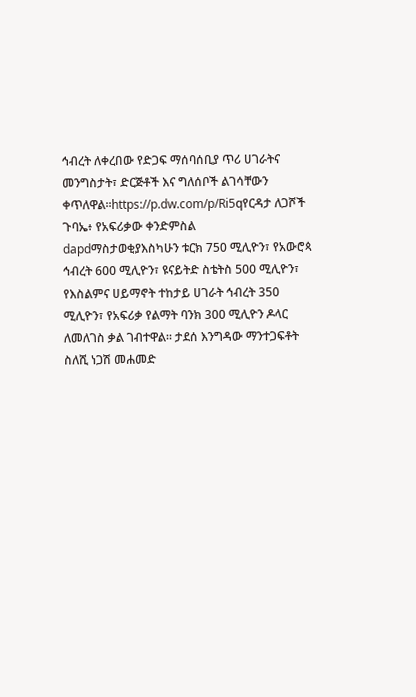ኅብረት ለቀረበው የድጋፍ ማሰባሰቢያ ጥሪ ሀገራትና መንግስታት፣ ድርጅቶች እና ግለሰቦች ልገሳቸውን ቀጥለዋል።https://p.dw.com/p/Ri5qየርዳታ ለጋሾች ጉባኤ፥ የአፍሪቃው ቀንድምስል dapdማስታወቂያእስካሁን ቱርክ 750 ሚሊዮን፣ የአውሮጳ ኅብረት 600 ሚሊዮን፣ ዩናይትድ ስቴትስ 500 ሚሊዮን፣ የእስልምና ሀይማኖት ተከታይ ሀገራት ኅብረት 350 ሚሊዮን፣ የአፍሪቃ የልማት ባንክ 300 ሚሊዮን ዶላር ለመለገስ ቃል ገብተዋል። ታደሰ እንግዳው ማንተጋፍቶት ስለሺ ነጋሽ መሐመድ